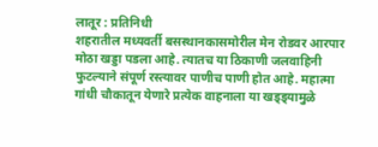लातूर : प्रतिनिधी
शहरातील मध्यवर्ती बसस्थानकासमोरील मेन रोडवर आरपार मोठा खड्डा पडला आहे. त्यातच या ठिकाणी जलवाहिनी फुटल्याने संपूर्ण रस्त्यावर पाणीच पाणी होत आहे. महात्मा गांधी चौकातून येणारे प्रत्येक वाहनाला या खड्ड्यामुळे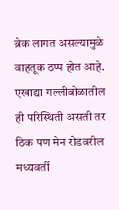ब्रेक लागत असल्यामुळे वाहतूक ठप्प होत आहे. एखाद्या गल्लीबोळातील ही परिस्थिती असती तर ठिक पण मेन रोडवरील मध्यवर्ती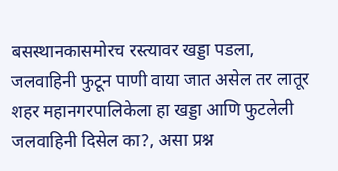बसस्थानकासमोरच रस्त्यावर खड्डा पडला, जलवाहिनी फुटून पाणी वाया जात असेल तर लातूर शहर महानगरपालिकेला हा खड्डा आणि फुटलेली जलवाहिनी दिसेल का?, असा प्रश्न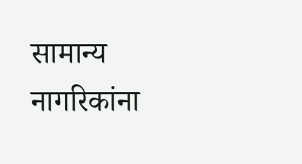सामान्य नागरिकांना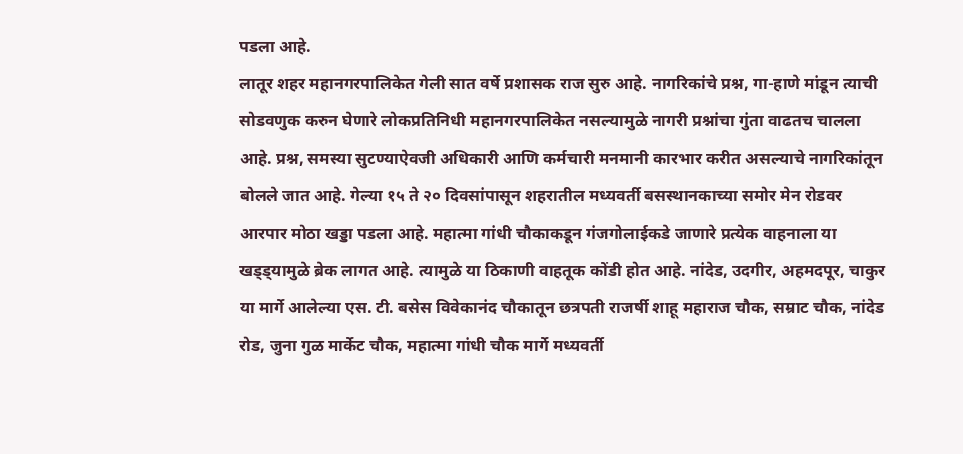पडला आहे.
लातूर शहर महानगरपालिकेत गेली सात वर्षे प्रशासक राज सुरु आहे. नागरिकांचे प्रश्न, गा-हाणे मांडून त्याची सोडवणुक करुन घेणारे लोकप्रतिनिधी महानगरपालिकेत नसल्यामुळे नागरी प्रश्नांचा गुंता वाढतच चालला आहे. प्रश्न, समस्या सुटण्याऐवजी अधिकारी आणि कर्मचारी मनमानी कारभार करीत असल्याचे नागरिकांतून बोलले जात आहे. गेल्या १५ ते २० दिवसांपासून शहरातील मध्यवर्ती बसस्थानकाच्या समोर मेन रोडवर आरपार मोठा खड्डा पडला आहे. महात्मा गांधी चौकाकडून गंजगोलाईकडे जाणारे प्रत्येक वाहनाला या खड्ड्यामुळे ब्रेक लागत आहे. त्यामुळे या ठिकाणी वाहतूक कोंडी होत आहे. नांदेड, उदगीर, अहमदपूर, चाकुर या मार्गे आलेल्या एस. टी. बसेस विवेकानंद चौकातून छत्रपती राजर्षी शाहू महाराज चौक, सम्राट चौक, नांदेड रोड, जुना गुळ मार्केट चौक, महात्मा गांधी चौक मार्गे मध्यवर्ती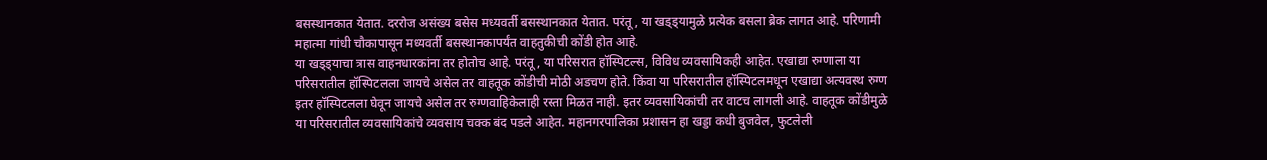बसस्थानकात येतात. दररोज असंख्य बसेस मध्यवर्ती बसस्थानकात येतात. परंतू, या खड्ड्यामुळे प्रत्येक बसला ब्रेक लागत आहे. परिणामी महात्मा गांधी चौकापासून मध्यवर्ती बसस्थानकापर्यंत वाहतुकीची कोंडी होत आहे.
या खड्ड्याचा त्रास वाहनधारकांना तर होतोच आहे. परंतू, या परिसरात हॉस्पिटल्स, विविध व्यवसायिकही आहेत. एखाद्या रुग्णाला या परिसरातील हॉस्पिटलला जायचे असेल तर वाहतूक कोंडीची मोठी अडचण होते. किंवा या परिसरातील हॉस्पिटलमधून एखाद्या अत्यवस्थ रुग्ण इतर हॉस्पिटलला घेवून जायचे असेल तर रुग्णवाहिकेलाही रस्ता मिळत नाही. इतर व्यवसायिकांची तर वाटच लागली आहे. वाहतूक कोंडीमुळे या परिसरातील व्यवसायिकांचे व्यवसाय चक्क बंद पडले आहेत. महानगरपालिका प्रशासन हा खड्डा कधी बुजवेल, फुटलेली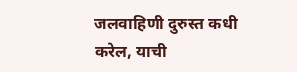जलवाहिणी दुरुस्त कधी करेल, याची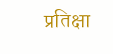प्रतिक्षा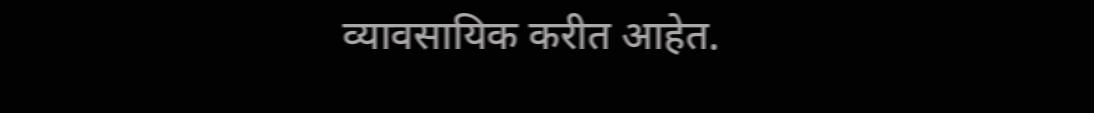व्यावसायिक करीत आहेत.